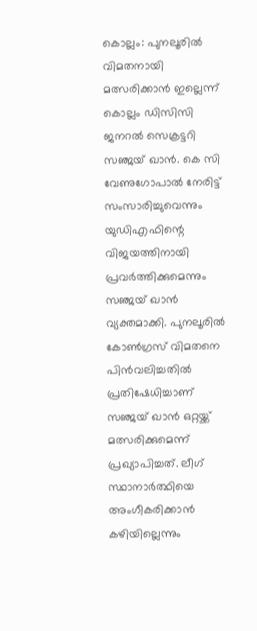കൊല്ലം: പുനലൂരിൽ വിമതനായി മത്സരിക്കാൻ ഇല്ലെന്ന് കൊല്ലം ഡിസിസി ജനറൽ സെക്രട്ടറി സഞ്ജയ് ഖാൻ. കെ സി വേണുഗോപാൽ നേരിട്ട് സംസാരിച്ചുവെന്നും യുഡിഎഫിന്റെ വിജയത്തിനായി പ്രവർത്തിക്കുമെന്നും സഞ്ജയ് ഖാൻ വ്യക്തമാക്കി. പുനലൂരിൽ കോൺഗ്രസ് വിമതനെ പിൻവലിച്ചതിൽ പ്രതിഷേധിച്ചാണ് സഞ്ജയ് ഖാൻ ഒറ്റയ്ക്ക് മത്സരിക്കുമെന്ന് പ്രഖ്യാപിച്ചത്. ലീഗ് സ്ഥാനാർത്ഥിയെ അംഗീകരിക്കാൻ കഴിയില്ലെന്നും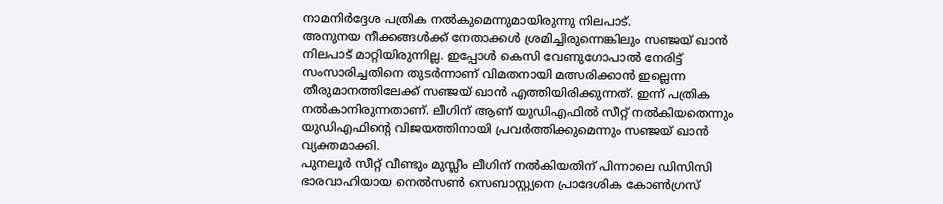നാമനിർദ്ദേശ പത്രിക നൽകുമെന്നുമായിരുന്നു നിലപാട്.
അനുനയ നീക്കങ്ങൾക്ക് നേതാക്കൾ ശ്രമിച്ചിരുന്നെങ്കിലും സഞ്ജയ് ഖാൻ നിലപാട് മാറ്റിയിരുന്നില്ല. ഇപ്പോൾ കെസി വേണുഗോപാൽ നേരിട്ട് സംസാരിച്ചതിനെ തുടർന്നാണ് വിമതനായി മത്സരിക്കാൻ ഇല്ലെന്ന തീരുമാനത്തിലേക്ക് സഞ്ജയ് ഖാൻ എത്തിയിരിക്കുന്നത്. ഇന്ന് പത്രിക നൽകാനിരുന്നതാണ്. ലീഗിന് ആണ് യുഡിഎഫിൽ സീറ്റ് നൽകിയതെന്നും യുഡിഎഫിന്റെ വിജയത്തിനായി പ്രവർത്തിക്കുമെന്നും സഞ്ജയ് ഖാൻ വ്യക്തമാക്കി.
പുനലൂർ സീറ്റ് വീണ്ടും മുസ്ലീം ലീഗിന് നൽകിയതിന് പിന്നാലെ ഡിസിസി ഭാരവാഹിയായ നെൽസൺ സെബാസ്റ്റ്യനെ പ്രാദേശിക കോൺഗ്രസ്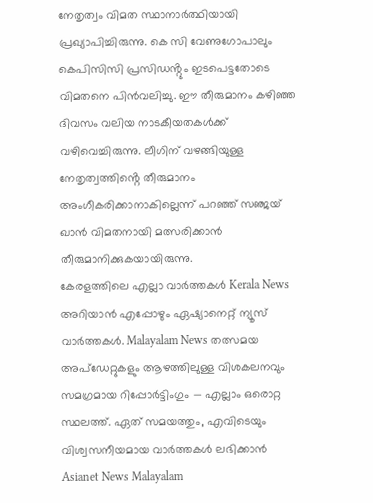നേതൃത്വം വിമത സ്ഥാനാർത്ഥിയായി പ്രഖ്യാപിച്ചിരുന്നു. കെ സി വേണുഗോപാലും കെപിസിസി പ്രസിഡൻ്റും ഇടപെട്ടതോടെ വിമതനെ പിൻവലിച്ചു. ഈ തീരുമാനം കഴിഞ്ഞ ദിവസം വലിയ നാടകീയതകൾക്ക് വഴിവെച്ചിരുന്നു. ലീഗിന് വഴങ്ങിയുള്ള നേതൃത്വത്തിൻ്റെ തീരുമാനം അംഗീകരിക്കാനാകില്ലെന്ന് പറഞ്ഞ് സഞ്ജയ് ഖാൻ വിമതനായി മത്സരിക്കാൻ തീരുമാനിക്കുകയായിരുന്നു.
കേരളത്തിലെ എല്ലാ വാർത്തകൾ Kerala News അറിയാൻ എപ്പോഴും ഏഷ്യാനെറ്റ് ന്യൂസ് വാർത്തകൾ. Malayalam News തത്സമയ അപ്ഡേറ്റുകളും ആഴത്തിലുള്ള വിശകലനവും സമഗ്രമായ റിപ്പോർട്ടിംഗും — എല്ലാം ഒരൊറ്റ സ്ഥലത്ത്. ഏത് സമയത്തും, എവിടെയും വിശ്വസനീയമായ വാർത്തകൾ ലഭിക്കാൻ Asianet News Malayalam